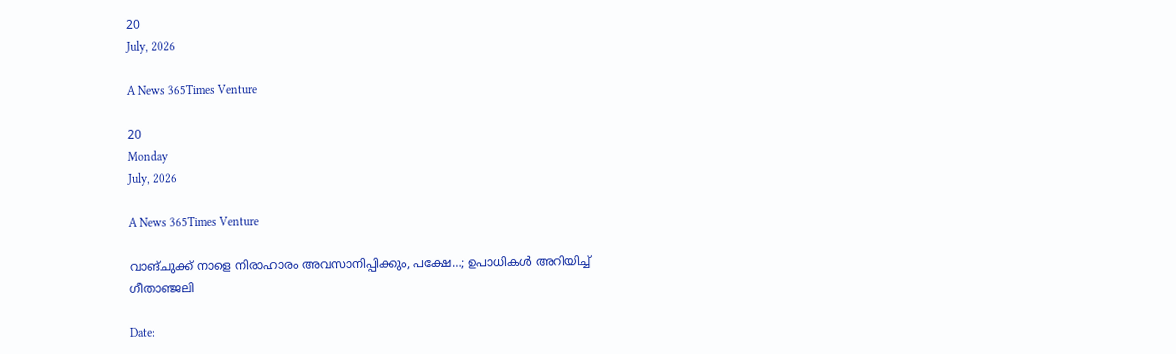20
July, 2026

A News 365Times Venture

20
Monday
July, 2026

A News 365Times Venture

വാങ്ചുക്ക് നാളെ നിരാഹാരം അവസാനിപ്പിക്കും, പക്ഷേ…; ഉപാധികള്‍ അറിയിച്ച് ഗീതാഞ്ജലി

Date: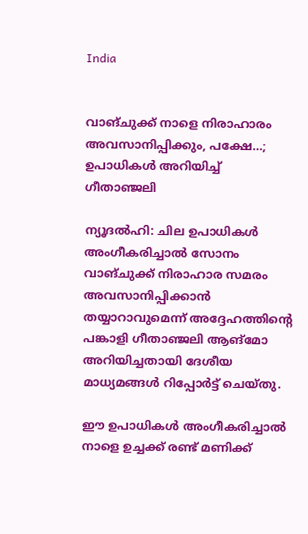India


വാങ്ചുക്ക് നാളെ നിരാഹാരം അവസാനിപ്പിക്കും, പക്ഷേ…; ഉപാധികള്‍ അറിയിച്ച് ഗീതാഞ്ജലി

ന്യൂദല്‍ഹി: ചില ഉപാധികള്‍ അംഗീകരിച്ചാല്‍ സോനം വാങ്ചുക്ക് നിരാഹാര സമരം അവസാനിപ്പിക്കാന്‍ തയ്യാറാവുമെന്ന് അദ്ദേഹത്തിന്റെ പങ്കാളി ഗീതാഞ്ജലി ആങ്‌മോ അറിയിച്ചതായി ദേശീയ മാധ്യമങ്ങള്‍ റിപ്പോര്‍ട്ട് ചെയ്തു.

ഈ ഉപാധികള്‍ അംഗീകരിച്ചാല്‍ നാളെ ഉച്ചക്ക് രണ്ട് മണിക്ക്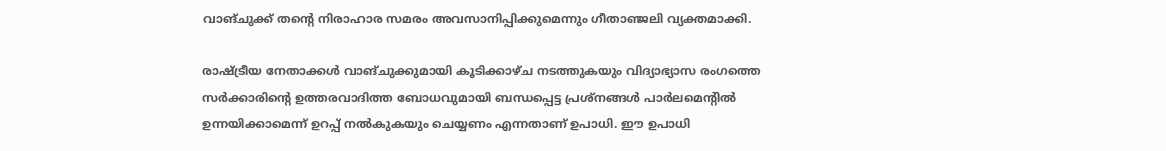വാങ്ചുക്ക് തന്റെ നിരാഹാര സമരം അവസാനിപ്പിക്കുമെന്നും ഗീതാഞ്ജലി വ്യക്തമാക്കി.

രാഷ്ട്രീയ നേതാക്കള്‍ വാങ്ചുക്കുമായി കൂടിക്കാഴ്ച നടത്തുകയും വിദ്യാഭ്യാസ രംഗത്തെ സര്‍ക്കാരിന്റെ ഉത്തരവാദിത്ത ബോധവുമായി ബന്ധപ്പെട്ട പ്രശ്‌നങ്ങള്‍ പാര്‍ലമെന്റില്‍ ഉന്നയിക്കാമെന്ന് ഉറപ്പ് നല്‍കുകയും ചെയ്യണം എന്നതാണ് ഉപാധി. ഈ ഉപാധി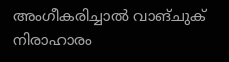അംഗീകരിച്ചാല്‍ വാങ്ചുക് നിരാഹാരം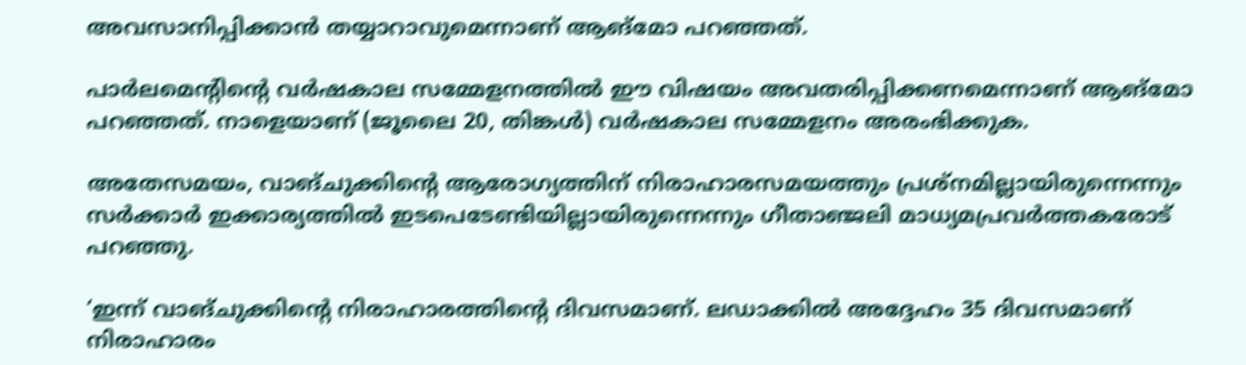അവസാനിപ്പിക്കാന്‍ തയ്യാറാവുമെന്നാണ് ആങ്‌മോ പറഞ്ഞത്.

പാര്‍ലമെന്റിന്റെ വര്‍ഷകാല സമ്മേളനത്തില്‍ ഈ വിഷയം അവതരിപ്പിക്കണമെന്നാണ് ആങ്‌മോ പറഞ്ഞത്. നാളെയാണ് (ജൂലൈ 20, തിങ്കള്‍) വര്‍ഷകാല സമ്മേളനം അരംഭിക്കുക.

അതേസമയം, വാങ്ചുക്കിന്റെ ആരോഗ്യത്തിന് നിരാഹാരസമയത്തും പ്രശ്‌നമില്ലായിരുന്നെന്നും സര്‍ക്കാര്‍ ഇക്കാര്യത്തില്‍ ഇടപെടേണ്ടിയില്ലായിരുന്നെന്നും ഗീതാഞ്ജലി മാധ്യമപ്രവര്‍ത്തകരോട് പറഞ്ഞു.

‘ഇന്ന് വാങ്ചുക്കിന്റെ നിരാഹാരത്തിന്റെ ദിവസമാണ്. ലഡാക്കില്‍ അദ്ദേഹം 35 ദിവസമാണ് നിരാഹാരം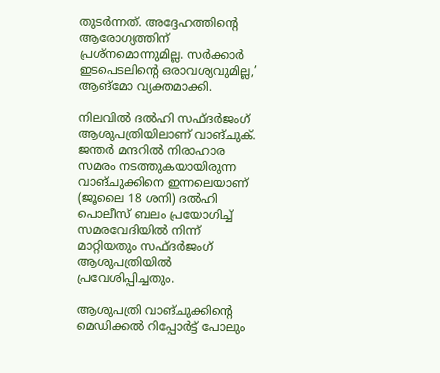തുടര്‍ന്നത്. അദ്ദേഹത്തിന്റെ ആരോഗ്യത്തിന് പ്രശ്‌നമൊന്നുമില്ല. സര്‍ക്കാര്‍ ഇടപെടലിന്റെ ഒരാവശ്യവുമില്ല,’ ആങ്‌മോ വ്യക്തമാക്കി.

നിലവില്‍ ദല്‍ഹി സഫ്ദര്‍ജംഗ് ആശുപത്രിയിലാണ് വാങ്ചുക്. ജന്തര്‍ മന്ദറില്‍ നിരാഹാര സമരം നടത്തുകയായിരുന്ന വാങ്ചുക്കിനെ ഇന്നലെയാണ് (ജൂലൈ 18 ശനി) ദല്‍ഹി പൊലീസ് ബലം പ്രയോഗിച്ച് സമരവേദിയില്‍ നിന്ന് മാറ്റിയതും സഫ്ദര്‍ജംഗ് ആശുപത്രിയില്‍ പ്രവേശിപ്പിച്ചതും.

ആശുപത്രി വാങ്ചുക്കിന്റെ മെഡിക്കല്‍ റിപ്പോര്‍ട്ട് പോലും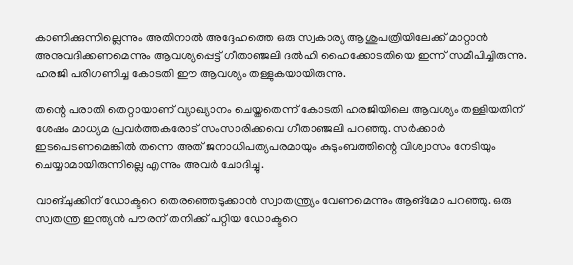കാണിക്കുന്നില്ലെന്നും അതിനാല്‍ അദ്ദേഹത്തെ ഒരു സ്വകാര്യ ആശുപത്രിയിലേക്ക് മാറ്റാന്‍ അനുവദിക്കണമെന്നും ആവശ്യപ്പെട്ട് ഗീതാഞ്ജലി ദല്‍ഹി ഹൈക്കോടതിയെ ഇന്ന് സമീപിച്ചിരുന്നു. ഹരജി പരിഗണിച്ച കോടതി ഈ ആവശ്യം തള്ളുകയായിരുന്നു.

തന്റെ പരാതി തെറ്റായാണ് വ്യാഖ്യാനം ചെയ്തതെന്ന് കോടതി ഹരജിയിലെ ആവശ്യം തള്ളിയതിന് ശേഷം മാധ്യമ പ്രവര്‍ത്തകരോട് സംസാരിക്കവെ ഗീതാഞ്ജലി പറഞ്ഞു. സര്‍ക്കാര്‍ ഇടപെടണമെങ്കില്‍ തന്നെ അത് ജനാധിപത്യപരമായും കുടുംബത്തിന്റെ വിശ്വാസം നേടിയും ചെയ്യാമായിരുന്നില്ലെ എന്നും അവര്‍ ചോദിച്ചു.

വാങ്ചുക്കിന് ഡോക്ടറെ തെരഞ്ഞെടുക്കാന്‍ സ്വാതന്ത്ര്യം വേണമെന്നും ആങ്‌മോ പറഞ്ഞു. ഒരു സ്വതന്ത്ര ഇന്ത്യന്‍ പൗരന് തനിക്ക് പറ്റിയ ഡോക്ടറെ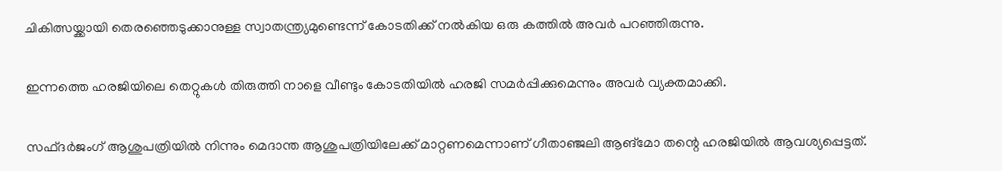ചികിത്സയ്ക്കായി തെരഞ്ഞെടുക്കാനുള്ള സ്വാതന്ത്ര്യമുണ്ടെന്ന് കോടതിക്ക് നല്‍കിയ ഒരു കത്തില്‍ അവര്‍ പറഞ്ഞിരുന്നു.

ഇന്നത്തെ ഹരജിയിലെ തെറ്റുകള്‍ തിരുത്തി നാളെ വീണ്ടും കോടതിയില്‍ ഹരജി സമര്‍പ്പിക്കുമെന്നും അവര്‍ വ്യക്തമാക്കി.

സഫ്ദര്‍ജംഗ് ആശുപത്രിയില്‍ നിന്നും മെദാന്ത ആശുപത്രിയിലേക്ക് മാറ്റണമെന്നാണ് ഗീതാഞ്ജലി ആങ്‌മോ തന്റെ ഹരജിയില്‍ ആവശ്യപ്പെട്ടത്.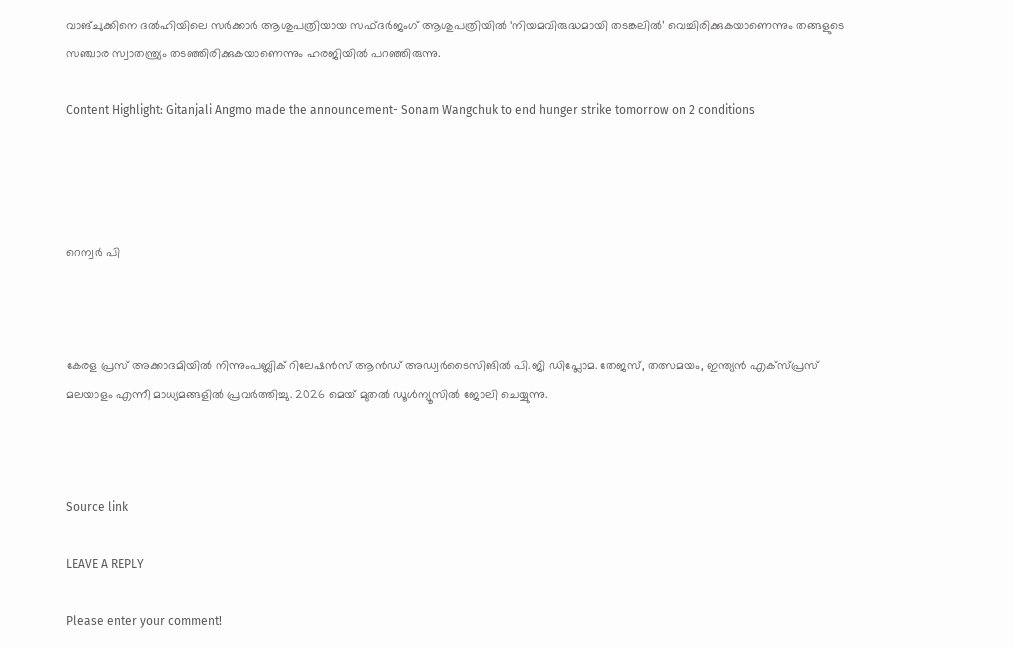വാങ്ചുക്കിനെ ദല്‍ഹിയിലെ സര്‍ക്കാര്‍ ആശുപത്രിയായ സഫ്ദര്‍ജംഗ് ആശുപത്രിയില്‍ ‘നിയമവിരുദ്ധമായി തടങ്കലില്‍’ വെച്ചിരിക്കുകയാണെന്നും തങ്ങളുടെ സഞ്ചാര സ്വാതന്ത്ര്യം തടഞ്ഞിരിക്കുകയാണെന്നും ഹരജിയില്‍ പറഞ്ഞിരുന്നു.

Content Highlight: Gitanjali Angmo made the announcement- Sonam Wangchuk to end hunger strike tomorrow on 2 conditions




റെന്വര്‍ പി



കേരള പ്രസ് അക്കാദമിയില്‍ നിന്നുംപബ്ലിക് റിലേഷന്‍സ് ആന്‍ഡ് അഡ്വര്‍ടൈസിങില്‍ പി.ജി ഡിപ്ലോമ. തേജസ്, തത്സമയം, ഇന്ത്യന്‍ എക്‌സ്പ്രസ് മലയാളം എന്നീ മാധ്യമങ്ങളില്‍ പ്രവര്‍ത്തിച്ചു. 2026 മെയ് മുതല്‍ ഡൂള്‍ന്യൂസില്‍ ജോലി ചെയ്യുന്നു.



Source link

LEAVE A REPLY

Please enter your comment!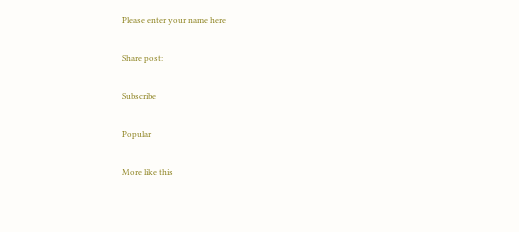Please enter your name here

Share post:

Subscribe

Popular

More like this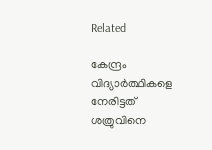Related

കേന്ദ്രം വിദ്യാര്‍ത്ഥികളെ നേരിട്ടത് ശത്രുവിനെ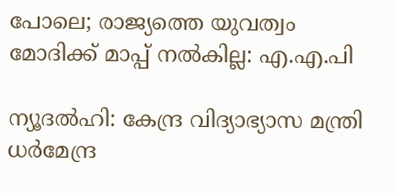പോലെ; രാജ്യത്തെ യുവത്വം മോദിക്ക് മാപ്പ് നല്‍കില്ല: എ.എ.പി

ന്യൂദല്‍ഹി: കേന്ദ്ര വിദ്യാഭ്യാസ മന്ത്രി ധര്‍മേന്ദ്ര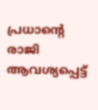പ്രധാന്റെ രാജി ആവശ്യപ്പെട്ട്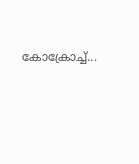കോക്രോച്ച്...